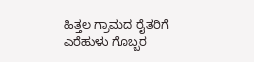ಹಿತ್ತಲ ಗ್ರಾಮದ ರೈತರಿಗೆ ಎರೆಹುಳು ಗೊಬ್ಬರ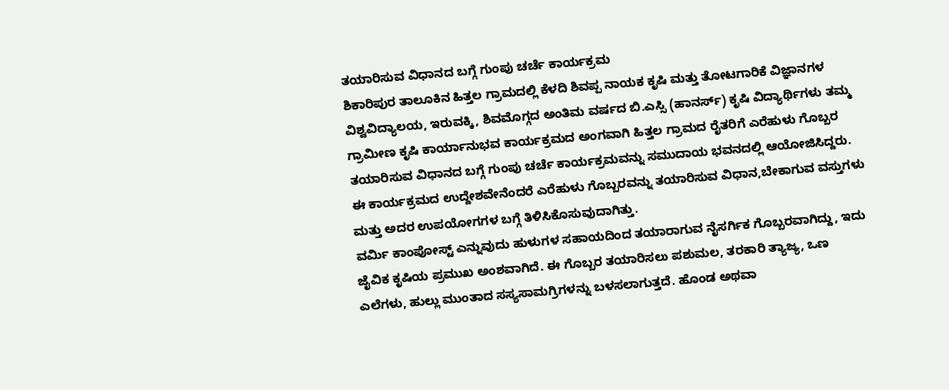ತಯಾರಿಸುವ ವಿಧಾನದ ಬಗ್ಗೆ ಗುಂಪು ಚರ್ಚೆ ಕಾರ್ಯಕ್ರಮ
ಶಿಕಾರಿಪುರ ತಾಲೂಕಿನ ಹಿತ್ತಲ ಗ್ರಾಮದಲ್ಲಿ ಕೆಳದಿ ಶಿವಪ್ಪ ನಾಯಕ ಕೃಷಿ ಮತ್ತು ತೋಟಗಾರಿಕೆ ವಿಜ್ಞಾನಗಳ ವಿಶ್ವವಿದ್ಯಾಲಯ, ಇರುವಕ್ಕಿ, ಶಿವಮೊಗ್ಗದ ಅಂತಿಮ ವರ್ಷದ ಬಿ.ಎಸ್ಸಿ (ಹಾನರ್ಸ್) ಕೃಷಿ ವಿದ್ಯಾರ್ಥಿಗಳು ತಮ್ಮ ಗ್ರಾಮೀಣ ಕೃಷಿ ಕಾರ್ಯಾನುಭವ ಕಾರ್ಯಕ್ರಮದ ಅಂಗವಾಗಿ ಹಿತ್ತಲ ಗ್ರಾಮದ ರೈತರಿಗೆ ಎರೆಹುಳು ಗೊಬ್ಬರ ತಯಾರಿಸುವ ವಿಧಾನದ ಬಗ್ಗೆ ಗುಂಪು ಚರ್ಚೆ ಕಾರ್ಯಕ್ರಮವನ್ನು ಸಮುದಾಯ ಭವನದಲ್ಲಿ ಆಯೋಜಿಸಿದ್ದರು.
ಈ ಕಾರ್ಯಕ್ರಮದ ಉದ್ದೇಶವೇನೆಂದರೆ ಎರೆಹುಳು ಗೊಬ್ಬರವನ್ನು ತಯಾರಿಸುವ ವಿಧಾನ,ಬೇಕಾಗುವ ವಸ್ತುಗಳು ಮತ್ತು ಅದರ ಉಪಯೋಗಗಳ ಬಗ್ಗೆ ತಿಳಿಸಿಕೊಸುವುದಾಗಿತ್ತು.
ವರ್ಮಿ ಕಾಂಪೋಸ್ಟ್ ಎನ್ನುವುದು ಹುಳುಗಳ ಸಹಾಯದಿಂದ ತಯಾರಾಗುವ ನೈಸರ್ಗಿಕ ಗೊಬ್ಬರವಾಗಿದ್ದು, ಇದು ಜೈವಿಕ ಕೃಷಿಯ ಪ್ರಮುಖ ಅಂಶವಾಗಿದೆ. ಈ ಗೊಬ್ಬರ ತಯಾರಿಸಲು ಪಶುಮಲ, ತರಕಾರಿ ತ್ಯಾಜ್ಯ, ಒಣ ಎಲೆಗಳು, ಹುಲ್ಲು ಮುಂತಾದ ಸಸ್ಯಸಾಮಗ್ರಿಗಳನ್ನು ಬಳಸಲಾಗುತ್ತದೆ. ಹೊಂಡ ಅಥವಾ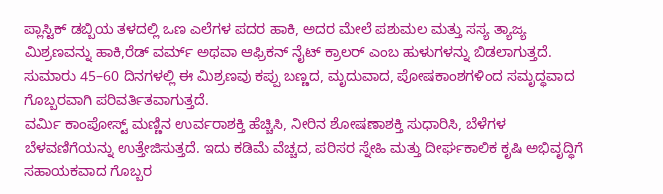ಪ್ಲಾಸ್ಟಿಕ್ ಡಬ್ಬಿಯ ತಳದಲ್ಲಿ ಒಣ ಎಲೆಗಳ ಪದರ ಹಾಕಿ, ಅದರ ಮೇಲೆ ಪಶುಮಲ ಮತ್ತು ಸಸ್ಯ ತ್ಯಾಜ್ಯ ಮಿಶ್ರಣವನ್ನು ಹಾಕಿ,ರೆಡ್ ವರ್ಮ್ ಅಥವಾ ಆಫ್ರಿಕನ್ ನೈಟ್ ಕ್ರಾಲರ್ ಎಂಬ ಹುಳುಗಳನ್ನು ಬಿಡಲಾಗುತ್ತದೆ. ಸುಮಾರು 45–60 ದಿನಗಳಲ್ಲಿ ಈ ಮಿಶ್ರಣವು ಕಪ್ಪು ಬಣ್ಣದ, ಮೃದುವಾದ, ಪೋಷಕಾಂಶಗಳಿಂದ ಸಮೃದ್ಧವಾದ ಗೊಬ್ಬರವಾಗಿ ಪರಿವರ್ತಿತವಾಗುತ್ತದೆ.
ವರ್ಮಿ ಕಾಂಪೋಸ್ಟ್ ಮಣ್ಣಿನ ಉರ್ವರಾಶಕ್ತಿ ಹೆಚ್ಚಿಸಿ, ನೀರಿನ ಶೋಷಣಾಶಕ್ತಿ ಸುಧಾರಿಸಿ, ಬೆಳೆಗಳ ಬೆಳವಣಿಗೆಯನ್ನು ಉತ್ತೇಜಿಸುತ್ತದೆ. ಇದು ಕಡಿಮೆ ವೆಚ್ಚದ, ಪರಿಸರ ಸ್ನೇಹಿ ಮತ್ತು ದೀರ್ಘಕಾಲಿಕ ಕೃಷಿ ಅಭಿವೃದ್ಧಿಗೆ ಸಹಾಯಕವಾದ ಗೊಬ್ಬರ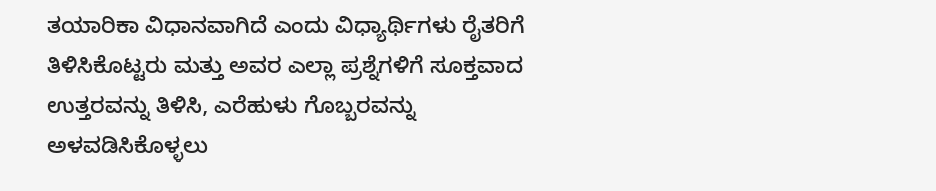ತಯಾರಿಕಾ ವಿಧಾನವಾಗಿದೆ ಎಂದು ವಿಧ್ಯಾರ್ಥಿಗಳು ರೈತರಿಗೆ ತಿಳಿಸಿಕೊಟ್ಟರು ಮತ್ತು ಅವರ ಎಲ್ಲಾ ಪ್ರಶ್ನೆಗಳಿಗೆ ಸೂಕ್ತವಾದ ಉತ್ತರವನ್ನು ತಿಳಿಸಿ, ಎರೆಹುಳು ಗೊಬ್ಬರವನ್ನು ಅಳವಡಿಸಿಕೊಳ್ಳಲು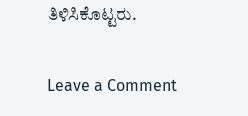ತಿಳಿಸಿಕೊಟ್ಟರು.

Leave a Comment